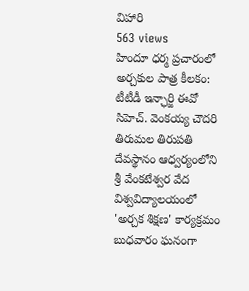విహారి
563 views
హిందూ ధర్మ ప్రచారంలో అర్చకుల పాత్ర కీలకం: టీటీడీ ఇన్ఛార్జి ఈవో సిహెచ్. వెంకయ్య చౌదరి తిరుమల తిరుపతి దేవస్థానం ఆధ్వర్యంలోని శ్రీ వేంకటేశ్వర వేద విశ్వవిద్యాలయంలో 'అర్చక శిక్షణ' కార్యక్రమం బుధవారం ఘనంగా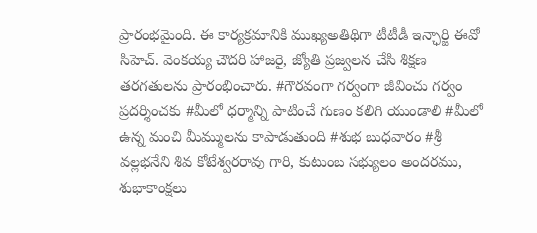ప్రారంభమైంది. ఈ కార్యక్రమానికి ముఖ్యఅతిథిగా టీటీడీ ఇన్ఛార్జి ఈవో సిహెచ్. వెంకయ్య చౌదరి హాజరై, జ్యోతి ప్రజ్వలన చేసి శిక్షణ తరగతులను ప్రారంభించారు. #గౌరవంగా గర్వంగా జీవించు గర్వం ప్రదర్శించకు #మీలో ధర్మాన్ని పాటించే గుణం కలిగి యుండాలి #మీలో ఉన్న మంచి మీమ్ములను కాపాడుతుంది #శుభ బుధవారం #శ్రీ వల్లభనేని శివ కోటేశ్వరరావు గారి, కుటుంబ సభ్యులం అందరము, శుభాకాంక్షలు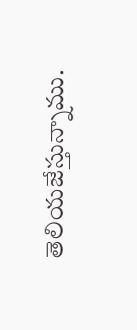తెలియజేస్తున్నాము.